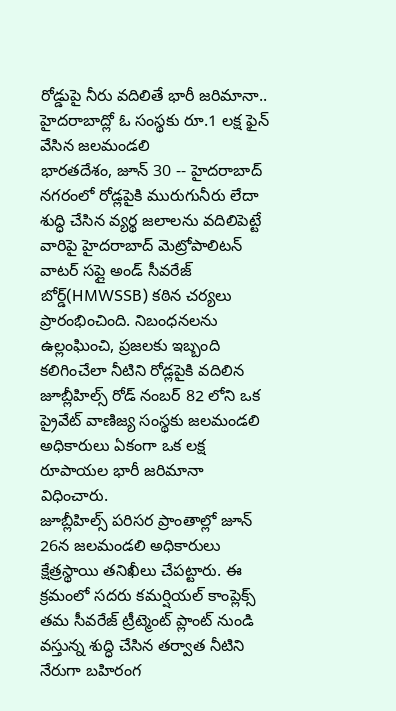రోడ్డుపై నీరు వదిలితే భారీ జరిమానా.. హైదరాబాద్లో ఓ సంస్థకు రూ.1 లక్ష ఫైన్ వేసిన జలమండలి
భారతదేశం, జూన్ 30 -- హైదరాబాద్ నగరంలో రోడ్లపైకి మురుగునీరు లేదా శుద్ధి చేసిన వ్యర్థ జలాలను వదిలిపెట్టే వారిపై హైదరాబాద్ మెట్రోపాలిటన్ వాటర్ సప్లై అండ్ సీవరేజ్ బోర్డ్(HMWSSB) కఠిన చర్యలు ప్రారంభించింది. నిబంధనలను ఉల్లంఘించి, ప్రజలకు ఇబ్బంది కలిగించేలా నీటిని రోడ్లపైకి వదిలిన జూబ్లీహిల్స్ రోడ్ నంబర్ 82 లోని ఒక ప్రైవేట్ వాణిజ్య సంస్థకు జలమండలి అధికారులు ఏకంగా ఒక లక్ష రూపాయల భారీ జరిమానా విధించారు.
జూబ్లీహిల్స్ పరిసర ప్రాంతాల్లో జూన్ 26న జలమండలి అధికారులు క్షేత్రస్థాయి తనిఖీలు చేపట్టారు. ఈ క్రమంలో సదరు కమర్షియల్ కాంప్లెక్స్ తమ సీవరేజ్ ట్రీట్మెంట్ ప్లాంట్ నుండి వస్తున్న శుద్ధి చేసిన తర్వాత నీటిని నేరుగా బహిరంగ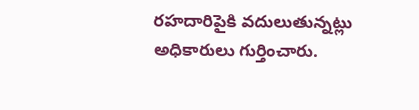రహదారిపైకి వదులుతున్నట్లు అధికారులు గుర్తించారు.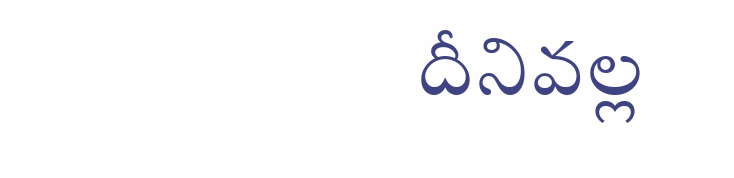దీనివల్ల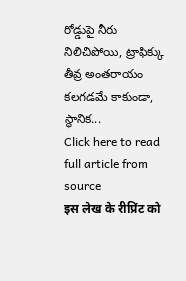రోడ్డుపై నీరు నిలిచిపోయి, ట్రాఫిక్కు తీవ్ర అంతరాయం కలగడమే కాకుండా, స్థానిక...
Click here to read full article from source
इस लेख के रीप्रिंट को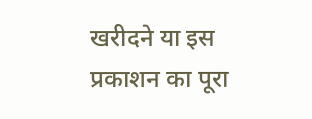खरीदने या इस प्रकाशन का पूरा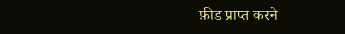फ़ीड प्राप्त करने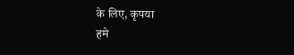के लिए, कृपया
हमे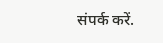संपर्क करें.